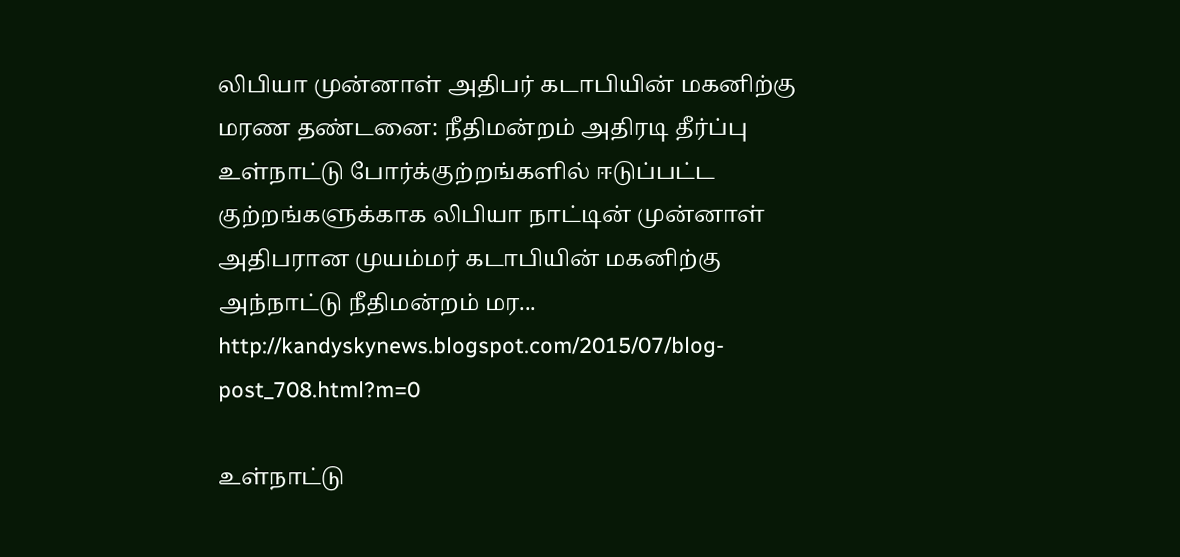லிபியா முன்னாள் அதிபர் கடாபியின் மகனிற்கு மரண தண்டனை: நீதிமன்றம் அதிரடி தீர்ப்பு
உள்நாட்டு போர்க்குற்றங்களில் ஈடுப்பட்ட குற்றங்களுக்காக லிபியா நாட்டின் முன்னாள் அதிபரான முயம்மர் கடாபியின் மகனிற்கு அந்நாட்டு நீதிமன்றம் மர...
http://kandyskynews.blogspot.com/2015/07/blog-post_708.html?m=0

உள்நாட்டு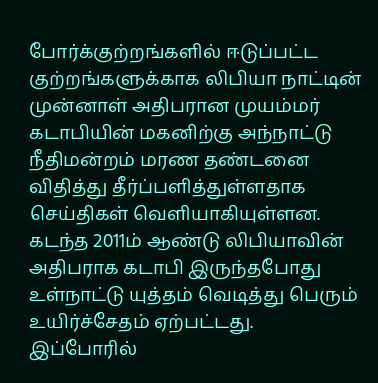போர்க்குற்றங்களில் ஈடுப்பட்ட குற்றங்களுக்காக லிபியா நாட்டின் முன்னாள் அதிபரான முயம்மர் கடாபியின் மகனிற்கு அந்நாட்டு நீதிமன்றம் மரண தண்டனை விதித்து தீர்ப்பளித்துள்ளதாக செய்திகள் வெளியாகியுள்ளன.
கடந்த 2011ம் ஆண்டு லிபியாவின் அதிபராக கடாபி இருந்தபோது உள்நாட்டு யுத்தம் வெடித்து பெரும் உயிர்ச்சேதம் ஏற்பட்டது.
இப்போரில்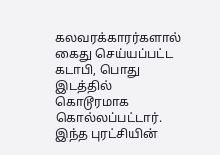கலவரக்காரர்களால் கைது செய்யப்பட்ட கடாபி, பொது இடத்தில் கொடூரமாக கொல்லப்பட்டார்.
இந்த புரட்சியின்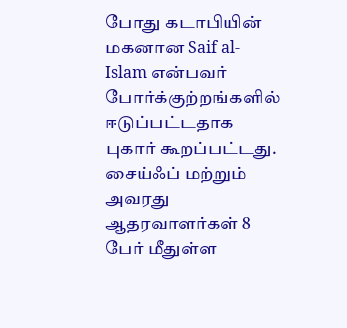போது கடாபியின் மகனான Saif al-Islam என்பவர் போர்க்குற்றங்களில் ஈடுப்பட்டதாக புகார் கூறப்பட்டது.
சைய்ஃப் மற்றும் அவரது ஆதரவாளர்கள் 8 பேர் மீதுள்ள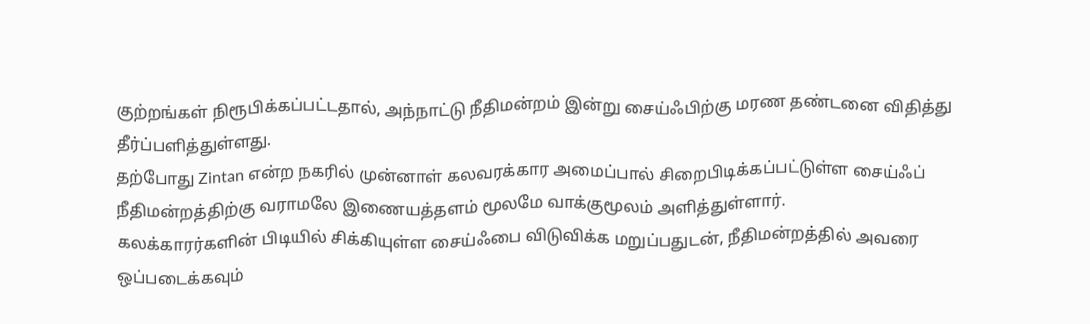குற்றங்கள் நிரூபிக்கப்பட்டதால், அந்நாட்டு நீதிமன்றம் இன்று சைய்ஃபிற்கு மரண தண்டனை விதித்து தீர்ப்பளித்துள்ளது.
தற்போது Zintan என்ற நகரில் முன்னாள் கலவரக்கார அமைப்பால் சிறைபிடிக்கப்பட்டுள்ள சைய்ஃப் நீதிமன்றத்திற்கு வராமலே இணையத்தளம் மூலமே வாக்குமூலம் அளித்துள்ளார்.
கலக்காரர்களின் பிடியில் சிக்கியுள்ள சைய்ஃபை விடுவிக்க மறுப்பதுடன், நீதிமன்றத்தில் அவரை ஒப்படைக்கவும்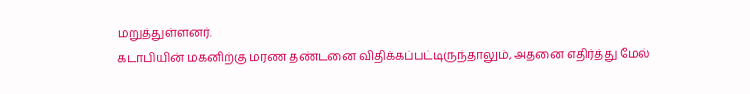மறுத்துள்ளனர்.
கடாபியின் மகனிற்கு மரண தண்டனை விதிக்கப்பட்டிருந்தாலும், அதனை எதிர்த்து மேல்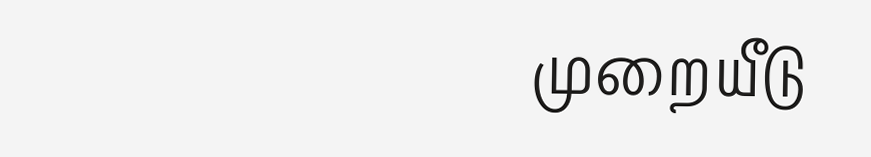முறையீடு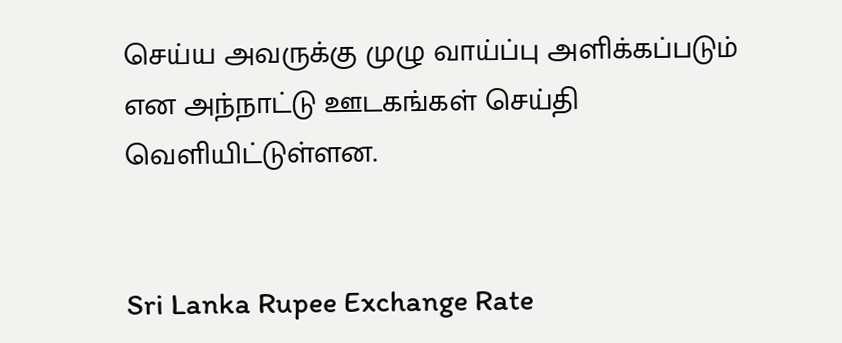செய்ய அவருக்கு முழு வாய்ப்பு அளிக்கப்படும் என அந்நாட்டு ஊடகங்கள் செய்தி வெளியிட்டுள்ளன.


Sri Lanka Rupee Exchange Rate